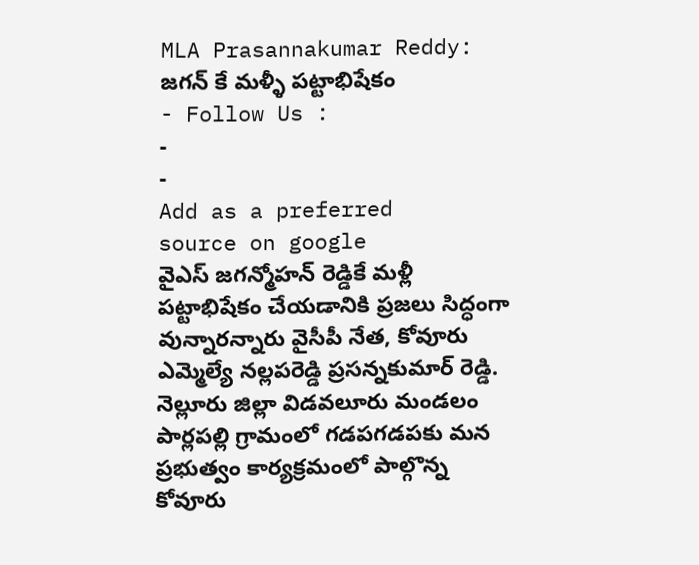MLA Prasannakumar Reddy: జగన్ కే మళ్ళీ పట్టాభిషేకం
- Follow Us :
-
-
Add as a preferred
source on google
వైఎస్ జగన్మోహన్ రెడ్డికే మళ్లీ పట్టాభిషేకం చేయడానికి ప్రజలు సిద్ధంగా వున్నారన్నారు వైసీపీ నేత, కోవూరు ఎమ్మెల్యే నల్లపరెడ్డి ప్రసన్నకుమార్ రెడ్డి. నెల్లూరు జిల్లా విడవలూరు మండలం పార్లపల్లి గ్రామంలో గడపగడపకు మన ప్రభుత్వం కార్యక్రమంలో పాల్గొన్న కోవూరు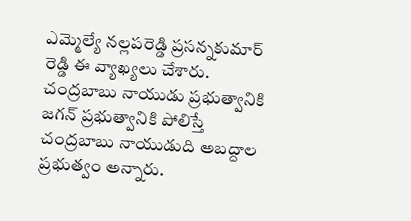ఎమ్మెల్యే నల్లపరెడ్డి ప్రసన్నకుమార్ రెడ్డి ఈ వ్యాఖ్యలు చేశారు. చంద్రబాబు నాయుడు ప్రభుత్వానికి జగన్ ప్రభుత్వానికి పోలిస్తే చంద్రబాబు నాయుడుది అబద్దాల ప్రభుత్వం అన్నారు.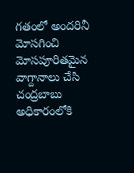గతంలో అందరినీ మోసగించి మోసపూరితమైన వాగ్దానాలు చేసి చంద్రబాబు అధికారంలోకి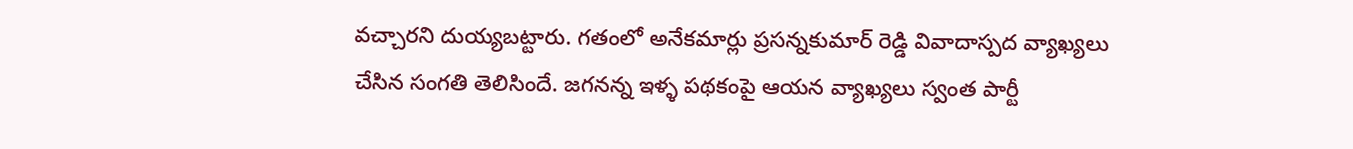వచ్చారని దుయ్యబట్టారు. గతంలో అనేకమార్లు ప్రసన్నకుమార్ రెడ్డి వివాదాస్పద వ్యాఖ్యలు చేసిన సంగతి తెలిసిందే. జగనన్న ఇళ్ళ పథకంపై ఆయన వ్యాఖ్యలు స్వంత పార్టీ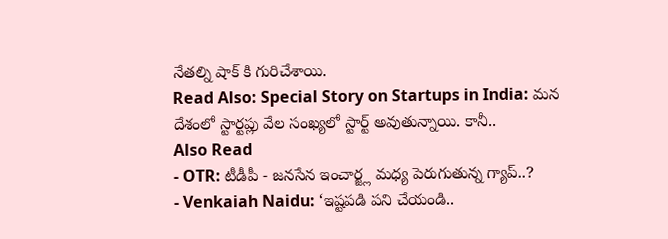నేతల్ని షాక్ కి గురిచేశాయి.
Read Also: Special Story on Startups in India: మన దేశంలో స్టార్టప్లు వేల సంఖ్యలో స్టార్ట్ అవుతున్నాయి. కానీ..
Also Read
- OTR: టీడీపీ - జనసేన ఇంచార్జ్ల మధ్య పెరుగుతున్న గ్యాప్..?
- Venkaiah Naidu: ‘ఇష్టపడి పని చేయండి..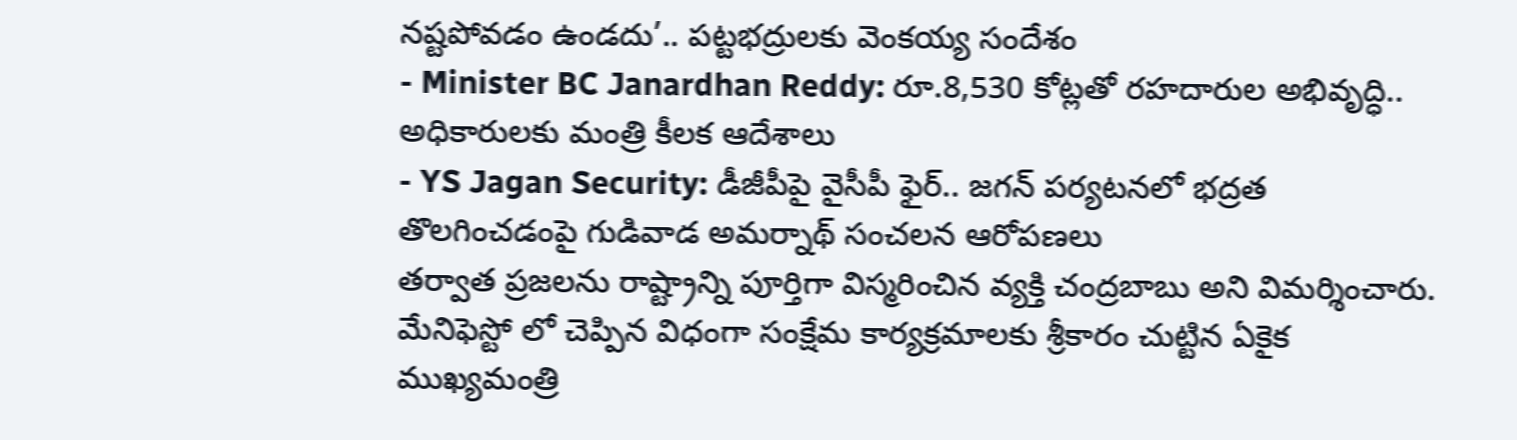నష్టపోవడం ఉండదు’.. పట్టభద్రులకు వెంకయ్య సందేశం
- Minister BC Janardhan Reddy: రూ.8,530 కోట్లతో రహదారుల అభివృద్ధి.. అధికారులకు మంత్రి కీలక ఆదేశాలు
- YS Jagan Security: డీజీపీపై వైసీపీ ఫైర్.. జగన్ పర్యటనలో భద్రత తొలగించడంపై గుడివాడ అమర్నాథ్ సంచలన ఆరోపణలు
తర్వాత ప్రజలను రాష్ట్రాన్ని పూర్తిగా విస్మరించిన వ్యక్తి చంద్రబాబు అని విమర్శించారు. మేనిఫెస్టో లో చెప్పిన విధంగా సంక్షేమ కార్యక్రమాలకు శ్రీకారం చుట్టిన ఏకైక ముఖ్యమంత్రి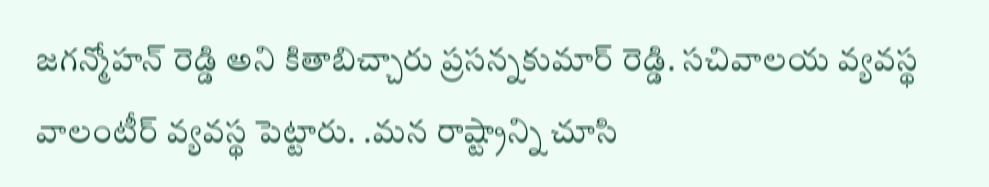జగన్మోహన్ రెడ్డి అని కితాబిచ్చారు ప్రసన్నకుమార్ రెడ్డి. సచివాలయ వ్యవస్థ వాలంటీర్ వ్యవస్థ పెట్టారు. .మన రాష్ట్రాన్ని చూసి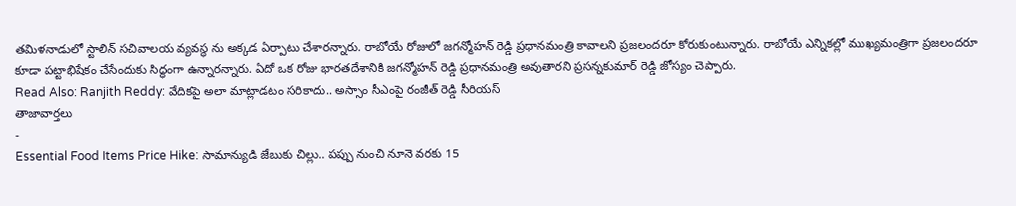తమిళనాడులో స్టాలిన్ సచివాలయ వ్యవస్థ ను అక్కడ ఏర్పాటు చేశారన్నారు. రాబోయే రోజులో జగన్మోహన్ రెడ్డి ప్రధానమంత్రి కావాలని ప్రజలందరూ కోరుకుంటున్నారు. రాబోయే ఎన్నికల్లో ముఖ్యమంత్రిగా ప్రజలందరూ కూడా పట్టాభిషేకం చేసేందుకు సిద్ధంగా ఉన్నారన్నారు. ఏదో ఒక రోజు భారతదేశానికి జగన్మోహన్ రెడ్డి ప్రధానమంత్రి అవుతారని ప్రసన్నకుమార్ రెడ్డి జోస్యం చెప్పారు.
Read Also: Ranjith Reddy: వేదికపై అలా మాట్లాడటం సరికాదు.. అస్సాం సీఎంపై రంజీత్ రెడ్డి సీరియస్
తాజావార్తలు
-
Essential Food Items Price Hike: సామాన్యుడి జేబుకు చిల్లు.. పప్పు నుంచి నూనె వరకు 15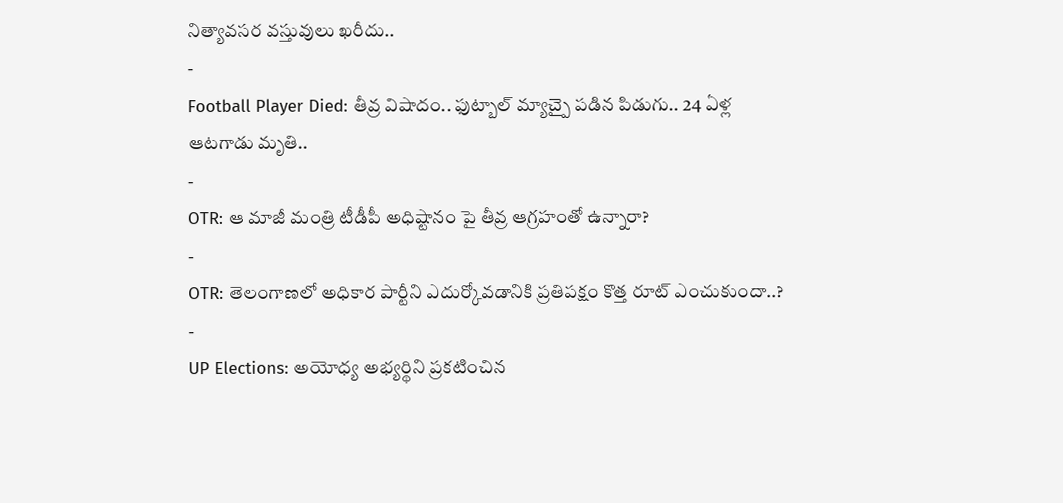నిత్యావసర వస్తువులు ఖరీదు..
-
Football Player Died: తీవ్ర విషాదం.. ఫుట్బాల్ మ్యాచ్పై పడిన పిడుగు.. 24 ఏళ్ల ఆటగాడు మృతి..
-
OTR: ఆ మాజీ మంత్రి టీడీపీ అధిష్టానం పై తీవ్ర ఆగ్రహంతో ఉన్నారా?
-
OTR: తెలంగాణలో అధికార పార్టీని ఎదుర్కోవడానికి ప్రతిపక్షం కొత్త రూట్ ఎంచుకుందా..?
-
UP Elections: అయోధ్య అభ్యర్థిని ప్రకటించిన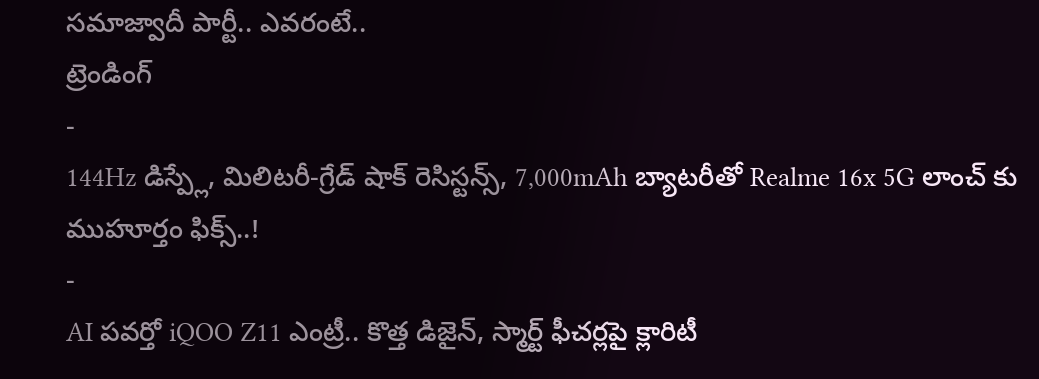సమాజ్వాదీ పార్టీ.. ఎవరంటే..
ట్రెండింగ్
-
144Hz డిస్ప్లే, మిలిటరీ-గ్రేడ్ షాక్ రెసిస్టన్స్, 7,000mAh బ్యాటరీతో Realme 16x 5G లాంచ్ కు ముహూర్తం ఫిక్స్..!
-
AI పవర్తో iQOO Z11 ఎంట్రీ.. కొత్త డిజైన్, స్మార్ట్ ఫీచర్లపై క్లారిటీ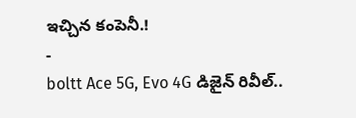ఇచ్చిన కంపెనీ.!
-
boltt Ace 5G, Evo 4G డిజైన్ రివీల్..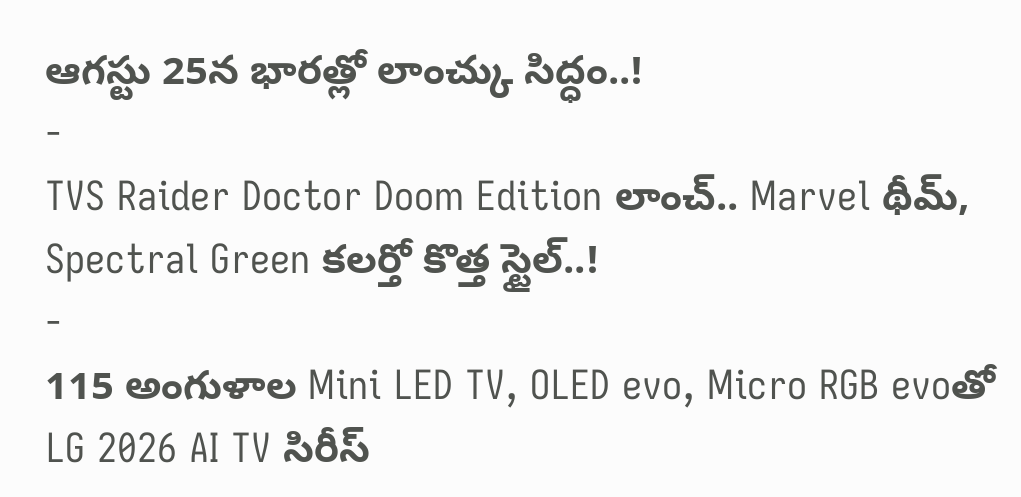ఆగస్టు 25న భారత్లో లాంచ్కు సిద్ధం..!
-
TVS Raider Doctor Doom Edition లాంచ్.. Marvel థీమ్, Spectral Green కలర్తో కొత్త స్టైల్..!
-
115 అంగుళాల Mini LED TV, OLED evo, Micro RGB evoతో LG 2026 AI TV సిరీస్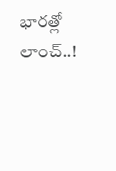భారత్లో లాంచ్..!